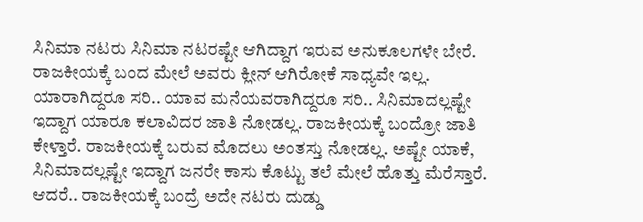ಸಿನಿಮಾ ನಟರು ಸಿನಿಮಾ ನಟರಷ್ಟೇ ಆಗಿದ್ದಾಗ ಇರುವ ಅನುಕೂಲಗಳೇ ಬೇರೆ. ರಾಜಕೀಯಕ್ಕೆ ಬಂದ ಮೇಲೆ ಅವರು ಕ್ಲೀನ್ ಆಗಿರೋಕೆ ಸಾಧ್ಯವೇ ಇಲ್ಲ. ಯಾರಾಗಿದ್ದರೂ ಸರಿ.. ಯಾವ ಮನೆಯವರಾಗಿದ್ದರೂ ಸರಿ.. ಸಿನಿಮಾದಲ್ಲಷ್ಟೇ ಇದ್ದಾಗ ಯಾರೂ ಕಲಾವಿದರ ಜಾತಿ ನೋಡಲ್ಲ. ರಾಜಕೀಯಕ್ಕೆ ಬಂದ್ರೋ ಜಾತಿ ಕೇಳ್ತಾರೆ. ರಾಜಕೀಯಕ್ಕೆ ಬರುವ ಮೊದಲು ಅಂತಸ್ತು ನೋಡಲ್ಲ. ಅಷ್ಟೇ ಯಾಕೆ, ಸಿನಿಮಾದಲ್ಲಷ್ಟೇ ಇದ್ದಾಗ ಜನರೇ ಕಾಸು ಕೊಟ್ಟು ತಲೆ ಮೇಲೆ ಹೊತ್ತು ಮೆರೆಸ್ತಾರೆ. ಆದರೆ.. ರಾಜಕೀಯಕ್ಕೆ ಬಂದ್ರೆ ಅದೇ ನಟರು ದುಡ್ಡು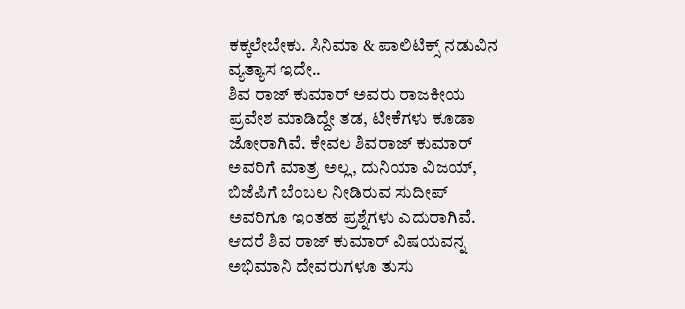ಕಕ್ಕಲೇಬೇಕು. ಸಿನಿಮಾ & ಪಾಲಿಟಿಕ್ಸ್ ನಡುವಿನ ವ್ಯತ್ಯಾಸ ಇದೇ..
ಶಿವ ರಾಜ್ ಕುಮಾರ್ ಅವರು ರಾಜಕೀಯ ಪ್ರವೇಶ ಮಾಡಿದ್ದೇ ತಡ, ಟೀಕೆಗಳು ಕೂಡಾ ಜೋರಾಗಿವೆ. ಕೇವಲ ಶಿವರಾಜ್ ಕುಮಾರ್ ಅವರಿಗೆ ಮಾತ್ರ ಅಲ್ಲ, ದುನಿಯಾ ವಿಜಯ್, ಬಿಜೆಪಿಗೆ ಬೆಂಬಲ ನೀಡಿರುವ ಸುದೀಪ್ ಅವರಿಗೂ ಇಂತಹ ಪ್ರಶ್ನೆಗಳು ಎದುರಾಗಿವೆ. ಆದರೆ ಶಿವ ರಾಜ್ ಕುಮಾರ್ ವಿಷಯವನ್ನ ಅಭಿಮಾನಿ ದೇವರುಗಳೂ ತುಸು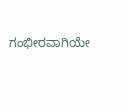ಗಂಭೀರವಾಗಿಯೇ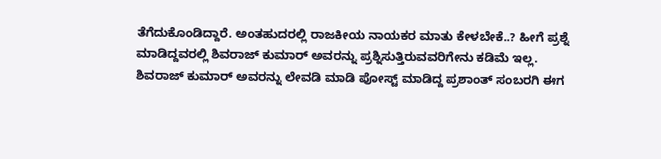ತೆಗೆದುಕೊಂಡಿದ್ದಾರೆ. ಅಂತಹುದರಲ್ಲಿ ರಾಜಕೀಯ ನಾಯಕರ ಮಾತು ಕೇಳಬೇಕೆ..? ಹೀಗೆ ಪ್ರಶ್ನೆ ಮಾಡಿದ್ದವರಲ್ಲಿ ಶಿವರಾಜ್ ಕುಮಾರ್ ಅವರನ್ನು ಪ್ರಶ್ನಿಸುತ್ತಿರುವವರಿಗೇನು ಕಡಿಮೆ ಇಲ್ಲ.
ಶಿವರಾಜ್ ಕುಮಾರ್ ಅವರನ್ನು ಲೇವಡಿ ಮಾಡಿ ಪೋಸ್ಟ್ ಮಾಡಿದ್ದ ಪ್ರಶಾಂತ್ ಸಂಬರಗಿ ಈಗ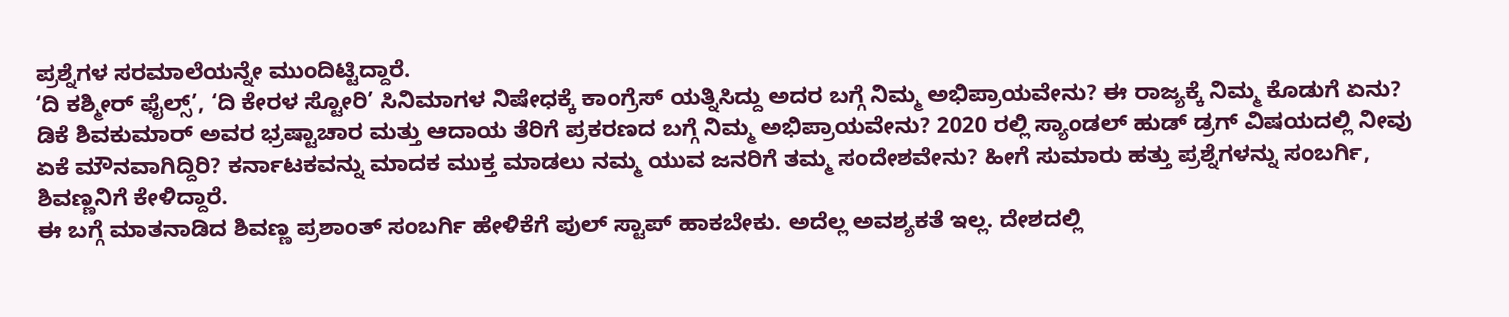ಪ್ರಶ್ನೆಗಳ ಸರಮಾಲೆಯನ್ನೇ ಮುಂದಿಟ್ಟಿದ್ದಾರೆ.
‘ದಿ ಕಶ್ಮೀರ್ ಫೈಲ್ಸ್’, ‘ದಿ ಕೇರಳ ಸ್ಟೋರಿ’ ಸಿನಿಮಾಗಳ ನಿಷೇಧಕ್ಕೆ ಕಾಂಗ್ರೆಸ್ ಯತ್ನಿಸಿದ್ದು ಅದರ ಬಗ್ಗೆ ನಿಮ್ಮ ಅಭಿಪ್ರಾಯವೇನು? ಈ ರಾಜ್ಯಕ್ಕೆ ನಿಮ್ಮ ಕೊಡುಗೆ ಏನು? ಡಿಕೆ ಶಿವಕುಮಾರ್ ಅವರ ಭ್ರಷ್ಟಾಚಾರ ಮತ್ತು ಆದಾಯ ತೆರಿಗೆ ಪ್ರಕರಣದ ಬಗ್ಗೆ ನಿಮ್ಮ ಅಭಿಪ್ರಾಯವೇನು? 2020 ರಲ್ಲಿ ಸ್ಯಾಂಡಲ್ ಹುಡ್ ಡ್ರಗ್ ವಿಷಯದಲ್ಲಿ ನೀವು ಏಕೆ ಮೌನವಾಗಿದ್ದಿರಿ? ಕರ್ನಾಟಕವನ್ನು ಮಾದಕ ಮುಕ್ತ ಮಾಡಲು ನಮ್ಮ ಯುವ ಜನರಿಗೆ ತಮ್ಮ ಸಂದೇಶವೇನು? ಹೀಗೆ ಸುಮಾರು ಹತ್ತು ಪ್ರಶ್ನೆಗಳನ್ನು ಸಂಬರ್ಗಿ, ಶಿವಣ್ಣನಿಗೆ ಕೇಳಿದ್ದಾರೆ.
ಈ ಬಗ್ಗೆ ಮಾತನಾಡಿದ ಶಿವಣ್ಣ ಪ್ರಶಾಂತ್ ಸಂಬರ್ಗಿ ಹೇಳಿಕೆಗೆ ಪುಲ್ ಸ್ಟಾಪ್ ಹಾಕಬೇಕು. ಅದೆಲ್ಲ ಅವಶ್ಯಕತೆ ಇಲ್ಲ. ದೇಶದಲ್ಲಿ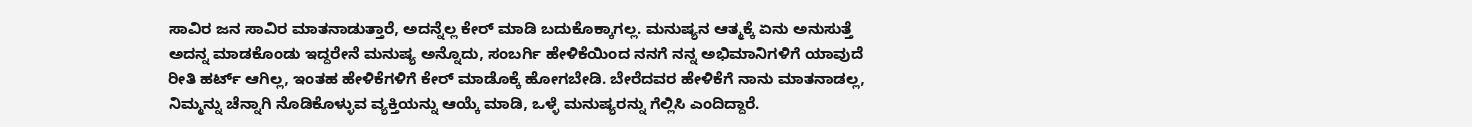ಸಾವಿರ ಜನ ಸಾವಿರ ಮಾತನಾಡುತ್ತಾರೆ, ಅದನ್ನೆಲ್ಲ ಕೇರ್ ಮಾಡಿ ಬದುಕೊಕ್ಕಾಗಲ್ಲ. ಮನುಷ್ಯನ ಆತ್ಮಕ್ಕೆ ಏನು ಅನುಸುತ್ತೆ ಅದನ್ನ ಮಾಡಕೊಂಡು ಇದ್ದರೇನೆ ಮನುಷ್ಯ ಅನ್ನೊದು, ಸಂಬರ್ಗಿ ಹೇಳಿಕೆಯಿಂದ ನನಗೆ ನನ್ನ ಅಭಿಮಾನಿಗಳಿಗೆ ಯಾವುದೆ ರೀತಿ ಹರ್ಟ್ ಆಗಿಲ್ಲ, ಇಂತಹ ಹೇಳಿಕೆಗಳಿಗೆ ಕೇರ್ ಮಾಡೊಕ್ಕೆ ಹೋಗಬೇಡಿ. ಬೇರೆದವರ ಹೇಳಿಕೆಗೆ ನಾನು ಮಾತನಾಡಲ್ಲ, ನಿಮ್ಮನ್ನು ಚೆನ್ನಾಗಿ ನೊಡಿಕೊಳ್ಳುವ ವ್ಯಕ್ತಿಯನ್ನು ಆಯ್ಕೆ ಮಾಡಿ, ಒಳ್ಳೆ ಮನುಷ್ಯರನ್ನು ಗೆಲ್ಲಿಸಿ ಎಂದಿದ್ದಾರೆ.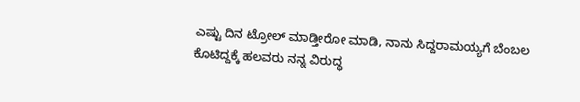ಎಷ್ಟು ದಿನ ಟ್ರೋಲ್ ಮಾಡ್ತೀರೋ ಮಾಡಿ, ನಾನು ಸಿದ್ದರಾಮಯ್ಯಗೆ ಬೆಂಬಲ ಕೊಟಿದ್ದಕ್ಕೆ ಹಲವರು ನನ್ನ ವಿರುದ್ಧ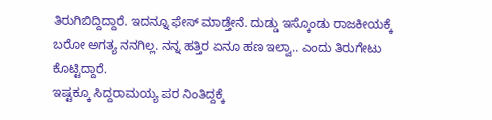ತಿರುಗಿಬಿದ್ದಿದ್ದಾರೆ. ಇದನ್ನೂ ಫೇಸ್ ಮಾಡ್ತೇನೆ. ದುಡ್ಡು ಇಸ್ಕೊಂಡು ರಾಜಕೀಯಕ್ಕೆ ಬರೋ ಅಗತ್ಯ ನನಗಿಲ್ಲ. ನನ್ನ ಹತ್ತಿರ ಏನೂ ಹಣ ಇಲ್ವಾ.. ಎಂದು ತಿರುಗೇಟು ಕೊಟ್ಟಿದ್ದಾರೆ.
ಇಷ್ಟಕ್ಕೂ ಸಿದ್ದರಾಮಯ್ಯ ಪರ ನಿಂತಿದ್ದಕ್ಕೆ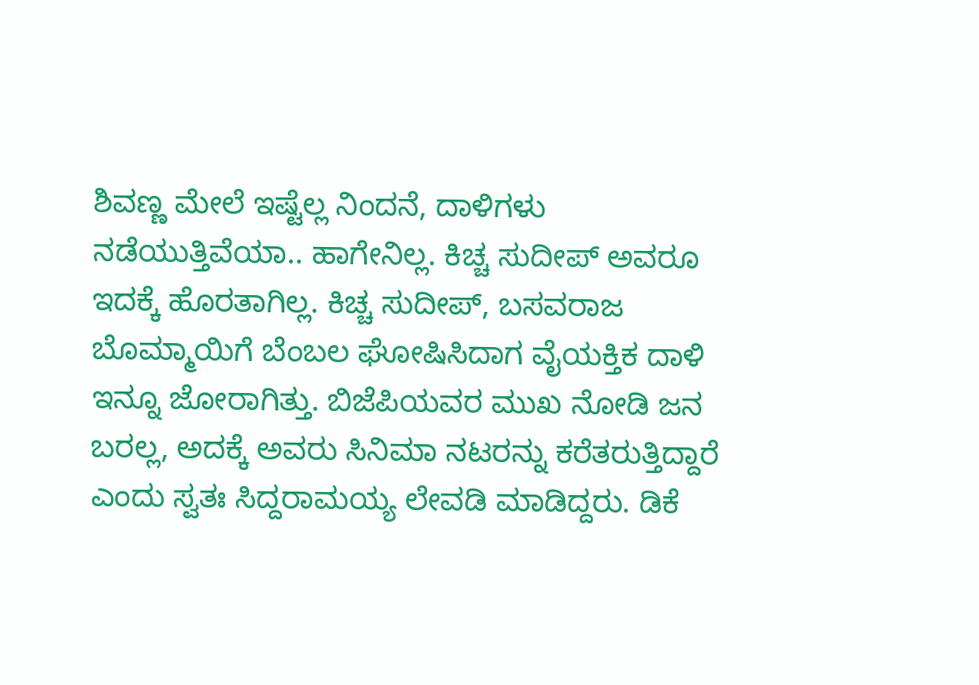ಶಿವಣ್ಣ ಮೇಲೆ ಇಷ್ಟೆಲ್ಲ ನಿಂದನೆ, ದಾಳಿಗಳು ನಡೆಯುತ್ತಿವೆಯಾ.. ಹಾಗೇನಿಲ್ಲ. ಕಿಚ್ಚ ಸುದೀಪ್ ಅವರೂ ಇದಕ್ಕೆ ಹೊರತಾಗಿಲ್ಲ. ಕಿಚ್ಚ ಸುದೀಪ್, ಬಸವರಾಜ ಬೊಮ್ಮಾಯಿಗೆ ಬೆಂಬಲ ಘೋಷಿಸಿದಾಗ ವೈಯಕ್ತಿಕ ದಾಳಿ ಇನ್ನೂ ಜೋರಾಗಿತ್ತು. ಬಿಜೆಪಿಯವರ ಮುಖ ನೋಡಿ ಜನ ಬರಲ್ಲ, ಅದಕ್ಕೆ ಅವರು ಸಿನಿಮಾ ನಟರನ್ನು ಕರೆತರುತ್ತಿದ್ದಾರೆ ಎಂದು ಸ್ವತಃ ಸಿದ್ದರಾಮಯ್ಯ ಲೇವಡಿ ಮಾಡಿದ್ದರು. ಡಿಕೆ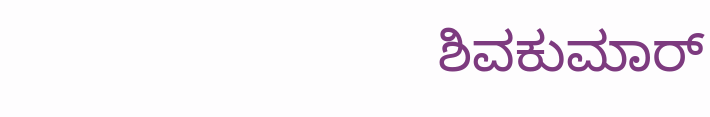ಶಿವಕುಮಾರ್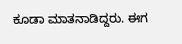ಕೂಡಾ ಮಾತನಾಡಿದ್ದರು. ಈಗ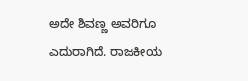ಅದೇ ಶಿವಣ್ಣ ಅವರಿಗೂ ಎದುರಾಗಿದೆ. ರಾಜಕೀಯ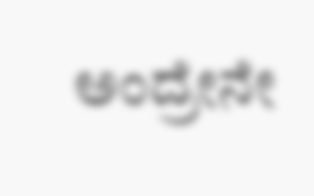ಅಂದ್ರೇನೇ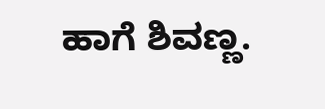ಹಾಗೆ ಶಿವಣ್ಣ.